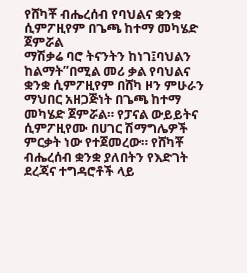የሸካቾ ብሔረሰብ የባህልና ቋንቋ ሲምፖዚየም በጌጫ ከተማ መካሄድ ጀምሯል
ማሽቃሬ ባሮ ትናንትን ከነገ፤ባህልን ከልማት”በሚል መሪ ቃል የባህልና ቋንቋ ሲምፖዚየም በሸካ ዞን ምሁራን ማህበር አዘጋጅነት በጌጫ ከተማ መካሄድ ጀምሯል። የፓናል ውይይትና ሲምፖዚየሙ በሀገር ሽማግሌዎች ምርቃት ነው የተጀመረው። የሸካቾ ብሔረሰብ ቋንቋ ያለበትን የእድገት ደረጃና ተግዳሮቶች ላይ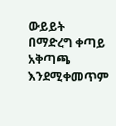ውይይት በማድረግ ቀጣይ አቅጣጫ እንደሚቀመጥም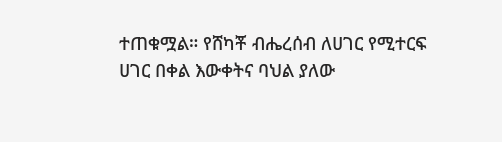ተጠቁሟል። የሸካቾ ብሔረሰብ ለሀገር የሚተርፍ ሀገር በቀል እውቀትና ባህል ያለው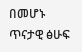በመሆኑ ጥናታዊ ፅሁፍ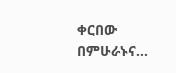ቀርበው በምሁራኑና…